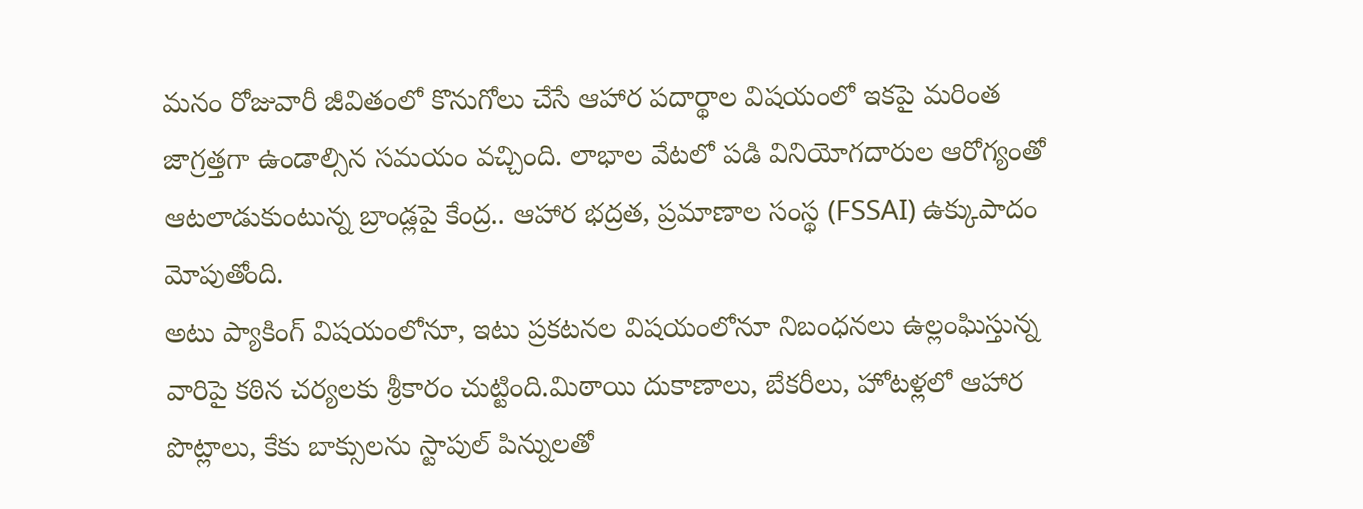మనం రోజువారీ జీవితంలో కొనుగోలు చేసే ఆహార పదార్థాల విషయంలో ఇకపై మరింత జాగ్రత్తగా ఉండాల్సిన సమయం వచ్చింది. లాభాల వేటలో పడి వినియోగదారుల ఆరోగ్యంతో ఆటలాడుకుంటున్న బ్రాండ్లపై కేంద్ర.. ఆహార భద్రత, ప్రమాణాల సంస్థ (FSSAI) ఉక్కుపాదం మోపుతోంది.
అటు ప్యాకింగ్ విషయంలోనూ, ఇటు ప్రకటనల విషయంలోనూ నిబంధనలు ఉల్లంఘిస్తున్న వారిపై కఠిన చర్యలకు శ్రీకారం చుట్టింది.మిఠాయి దుకాణాలు, బేకరీలు, హోటళ్లలో ఆహార పొట్లాలు, కేకు బాక్సులను స్టాపుల్ పిన్నులతో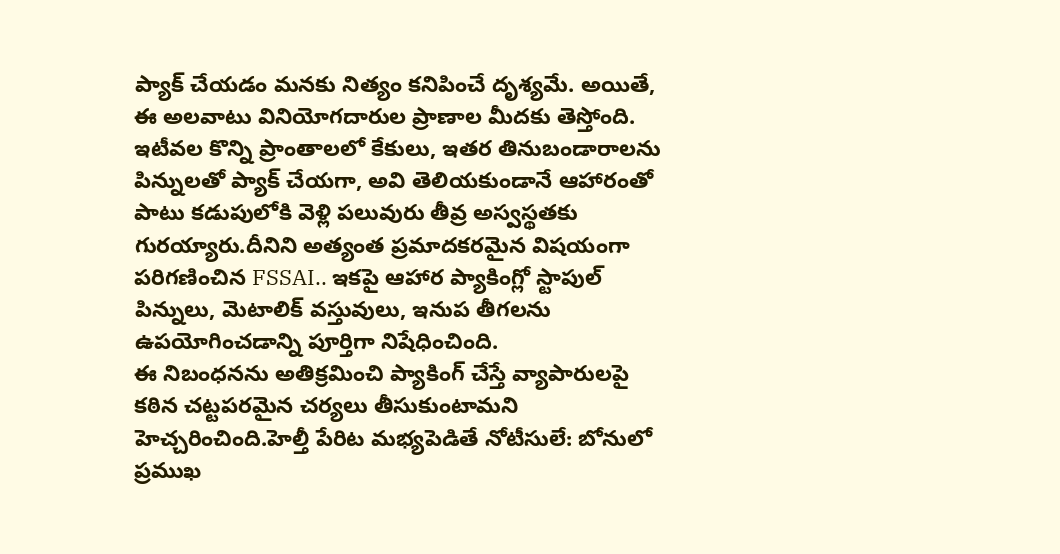ప్యాక్ చేయడం మనకు నిత్యం కనిపించే దృశ్యమే. అయితే, ఈ అలవాటు వినియోగదారుల ప్రాణాల మీదకు తెస్తోంది.
ఇటీవల కొన్ని ప్రాంతాలలో కేకులు, ఇతర తినుబండారాలను పిన్నులతో ప్యాక్ చేయగా, అవి తెలియకుండానే ఆహారంతో పాటు కడుపులోకి వెళ్లి పలువురు తీవ్ర అస్వస్థతకు గురయ్యారు.దీనిని అత్యంత ప్రమాదకరమైన విషయంగా పరిగణించిన FSSAI.. ఇకపై ఆహార ప్యాకింగ్లో స్టాపుల్ పిన్నులు, మెటాలిక్ వస్తువులు, ఇనుప తీగలను ఉపయోగించడాన్ని పూర్తిగా నిషేధించింది.
ఈ నిబంధనను అతిక్రమించి ప్యాకింగ్ చేస్తే వ్యాపారులపై కఠిన చట్టపరమైన చర్యలు తీసుకుంటామని హెచ్చరించింది.హెల్తీ పేరిట మభ్యపెడితే నోటీసులే: బోనులో ప్రముఖ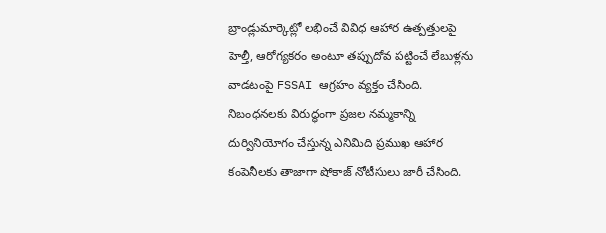బ్రాండ్లుమార్కెట్లో లభించే వివిధ ఆహార ఉత్పత్తులపై హెల్తీ, ఆరోగ్యకరం అంటూ తప్పుదోవ పట్టించే లేబుళ్లను వాడటంపై FSSAI ఆగ్రహం వ్యక్తం చేసింది. నిబంధనలకు విరుద్ధంగా ప్రజల నమ్మకాన్ని దుర్వినియోగం చేస్తున్న ఎనిమిది ప్రముఖ ఆహార కంపెనీలకు తాజాగా షోకాజ్ నోటీసులు జారీ చేసింది.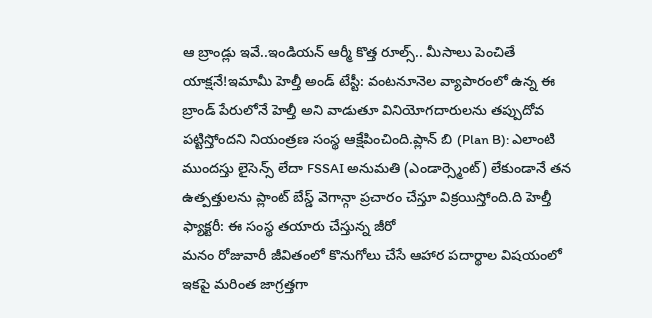ఆ బ్రాండ్లు ఇవే..ఇండియన్ ఆర్మీ కొత్త రూల్స్.. మీసాలు పెంచితే యాక్షనే!ఇమామీ హెల్తీ అండ్ టేస్టీ: వంటనూనెల వ్యాపారంలో ఉన్న ఈ బ్రాండ్ పేరులోనే హెల్తీ అని వాడుతూ వినియోగదారులను తప్పుదోవ పట్టిస్తోందని నియంత్రణ సంస్థ ఆక్షేపించింది.ప్లాన్ బి (Plan B): ఎలాంటి ముందస్తు లైసెన్స్ లేదా FSSAI అనుమతి (ఎండార్స్మెంట్) లేకుండానే తన ఉత్పత్తులను ప్లాంట్ బేస్డ్ వెగాన్గా ప్రచారం చేస్తూ విక్రయిస్తోంది.ది హెల్తీ ఫ్యాక్టరీ: ఈ సంస్థ తయారు చేస్తున్న జీరో
మనం రోజువారీ జీవితంలో కొనుగోలు చేసే ఆహార పదార్థాల విషయంలో ఇకపై మరింత జాగ్రత్తగా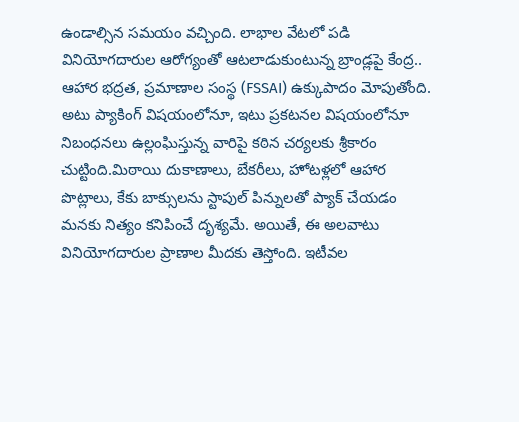ఉండాల్సిన సమయం వచ్చింది. లాభాల వేటలో పడి వినియోగదారుల ఆరోగ్యంతో ఆటలాడుకుంటున్న బ్రాండ్లపై కేంద్ర.. ఆహార భద్రత, ప్రమాణాల సంస్థ (FSSAI) ఉక్కుపాదం మోపుతోంది. అటు ప్యాకింగ్ విషయంలోనూ, ఇటు ప్రకటనల విషయంలోనూ నిబంధనలు ఉల్లంఘిస్తున్న వారిపై కఠిన చర్యలకు శ్రీకారం చుట్టింది.మిఠాయి దుకాణాలు, బేకరీలు, హోటళ్లలో ఆహార పొట్లాలు, కేకు బాక్సులను స్టాపుల్ పిన్నులతో ప్యాక్ చేయడం మనకు నిత్యం కనిపించే దృశ్యమే. అయితే, ఈ అలవాటు వినియోగదారుల ప్రాణాల మీదకు తెస్తోంది. ఇటీవల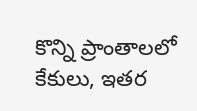కొన్ని ప్రాంతాలలో కేకులు, ఇతర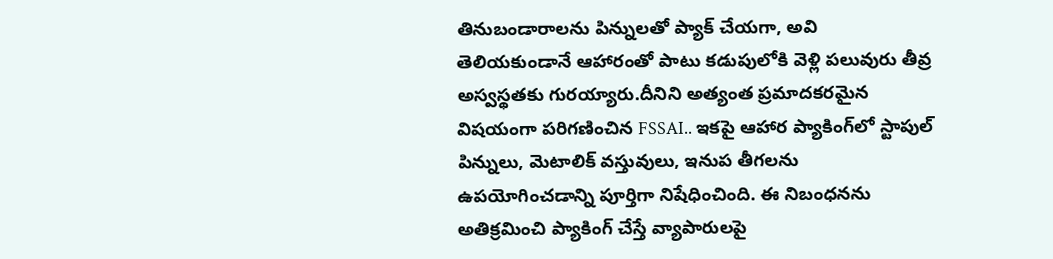తినుబండారాలను పిన్నులతో ప్యాక్ చేయగా, అవి తెలియకుండానే ఆహారంతో పాటు కడుపులోకి వెళ్లి పలువురు తీవ్ర అస్వస్థతకు గురయ్యారు.దీనిని అత్యంత ప్రమాదకరమైన విషయంగా పరిగణించిన FSSAI.. ఇకపై ఆహార ప్యాకింగ్‌లో స్టాపుల్ పిన్నులు, మెటాలిక్ వస్తువులు, ఇనుప తీగలను ఉపయోగించడాన్ని పూర్తిగా నిషేధించింది. ఈ నిబంధనను అతిక్రమించి ప్యాకింగ్ చేస్తే వ్యాపారులపై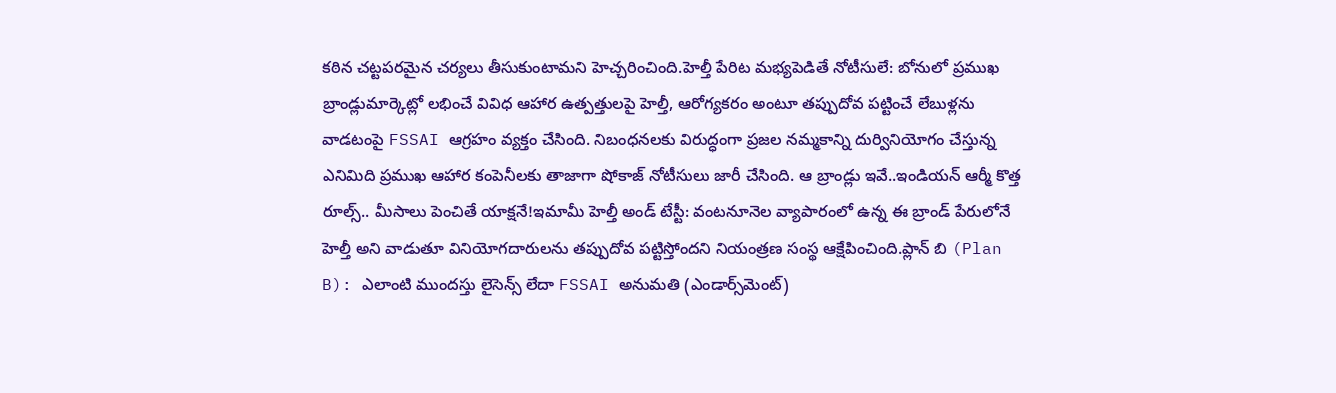కఠిన చట్టపరమైన చర్యలు తీసుకుంటామని హెచ్చరించింది.హెల్తీ పేరిట మభ్యపెడితే నోటీసులే: బోనులో ప్రముఖ బ్రాండ్లుమార్కెట్లో లభించే వివిధ ఆహార ఉత్పత్తులపై హెల్తీ, ఆరోగ్యకరం అంటూ తప్పుదోవ పట్టించే లేబుళ్లను వాడటంపై FSSAI ఆగ్రహం వ్యక్తం చేసింది. నిబంధనలకు విరుద్ధంగా ప్రజల నమ్మకాన్ని దుర్వినియోగం చేస్తున్న ఎనిమిది ప్రముఖ ఆహార కంపెనీలకు తాజాగా షోకాజ్ నోటీసులు జారీ చేసింది. ఆ బ్రాండ్లు ఇవే..ఇండియన్ ఆర్మీ కొత్త రూల్స్.. మీసాలు పెంచితే యాక్షనే!ఇమామీ హెల్తీ అండ్ టేస్టీ: వంటనూనెల వ్యాపారంలో ఉన్న ఈ బ్రాండ్ పేరులోనే హెల్తీ అని వాడుతూ వినియోగదారులను తప్పుదోవ పట్టిస్తోందని నియంత్రణ సంస్థ ఆక్షేపించింది.ప్లాన్ బి (Plan B): ఎలాంటి ముందస్తు లైసెన్స్ లేదా FSSAI అనుమతి (ఎండార్స్‌మెంట్)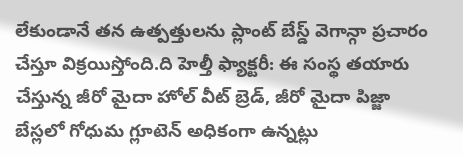లేకుండానే తన ఉత్పత్తులను ప్లాంట్ బేస్డ్ వెగాన్గా ప్రచారం చేస్తూ విక్రయిస్తోంది.ది హెల్తీ ఫ్యాక్టరీ: ఈ సంస్థ తయారు చేస్తున్న జీరో మైదా హోల్ వీట్ బ్రెడ్, జీరో మైదా పిజ్జా బేస్లలో గోధుమ గ్లూటెన్ అధికంగా ఉన్నట్లు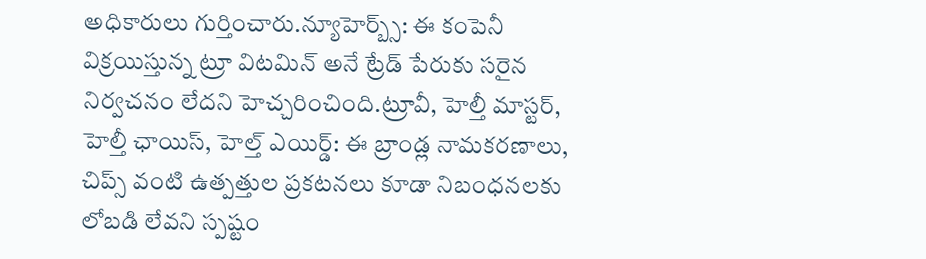అధికారులు గుర్తించారు.న్యూహెర్బ్స్: ఈ కంపెనీ విక్రయిస్తున్న ట్రూ విటమిన్ అనే ట్రేడ్ పేరుకు సరైన నిర్వచనం లేదని హెచ్చరించింది.ట్రూవీ, హెల్తీ మాస్టర్, హెల్తీ ఛాయిస్, హెల్త్ ఎయిర్డ్: ఈ బ్రాండ్ల నామకరణాలు, చిప్స్ వంటి ఉత్పత్తుల ప్రకటనలు కూడా నిబంధనలకు లోబడి లేవని స్పష్టం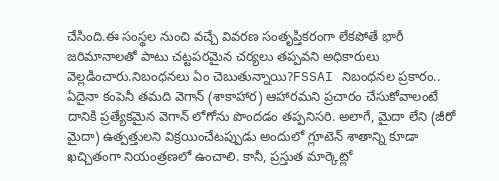చేసింది.ఈ సంస్థల నుంచి వచ్చే వివరణ సంతృప్తికరంగా లేకపోతే భారీ జరిమానాలతో పాటు చట్టపరమైన చర్యలు తప్పవని అధికారులు వెల్లడించారు.నిబంధనలు ఏం చెబుతున్నాయి?FSSAI నిబంధనల ప్రకారం.. ఏదైనా కంపెనీ తమది వెగాన్ (శాకాహార) ఆహారమని ప్రచారం చేసుకోవాలంటే దానికి ప్రత్యేకమైన వెగాన్ లోగోను పొందడం తప్పనిసరి. అలాగే, మైదా లేని (జీరో మైదా) ఉత్పత్తులని విక్రయించేటప్పుడు అందులో గ్లూటెన్ శాతాన్ని కూడా ఖచ్చితంగా నియంత్రణలో ఉంచాలి. కానీ, ప్రస్తుత మార్కెట్లో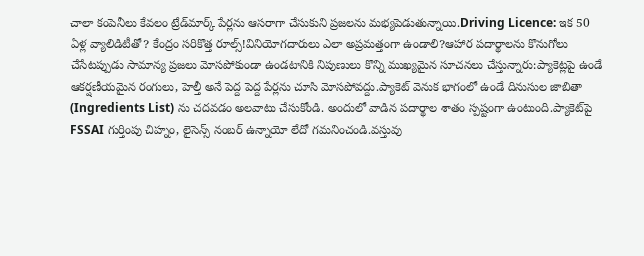చాలా కంపెనీలు కేవలం ట్రేడ్‌మార్క్ పేర్లను ఆసరాగా చేసుకుని ప్రజలను మభ్యపెడుతున్నాయి.Driving Licence: ఇక 50 ఏళ్ల వ్యాలిడిటీతో? కేంద్రం సరికొత్త రూల్స్!వినియోగదారులు ఎలా అప్రమత్తంగా ఉండాలి?ఆహార పదార్థాలను కొనుగోలు చేసేటప్పుడు సామాన్య ప్రజలు మోసపోకుండా ఉండటానికి నిపుణులు కొన్ని ముఖ్యమైన సూచనలు చేస్తున్నారు:ప్యాకెట్లపై ఉండే ఆకర్షణీయమైన రంగులు, హెల్తీ అనే పెద్ద పెద్ద పేర్లను చూసి మోసపోవద్దు.ప్యాకెట్ వెనుక భాగంలో ఉండే దినుసుల జాబితా (Ingredients List) ను చదవడం అలవాటు చేసుకోండి. అందులో వాడిన పదార్థాల శాతం స్పష్టంగా ఉంటుంది.ప్యాకెట్‌పై FSSAI గుర్తింపు చిహ్నం, లైసెన్స్ నంబర్ ఉన్నాయో లేదో గమనించండి.వస్తువు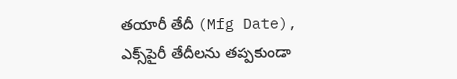తయారీ తేదీ (Mfg Date), ఎక్స్‌పైరీ తేదీలను తప్పకుండా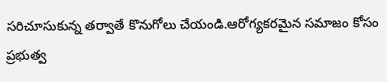సరిచూసుకున్న తర్వాతే కొనుగోలు చేయండి.ఆరోగ్యకరమైన సమాజం కోసం ప్రభుత్వ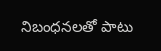నిబంధనలతో పాటు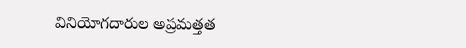వినియోగదారుల అప్రమత్తత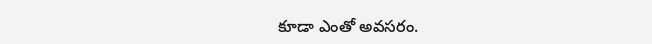కూడా ఎంతో అవసరం.